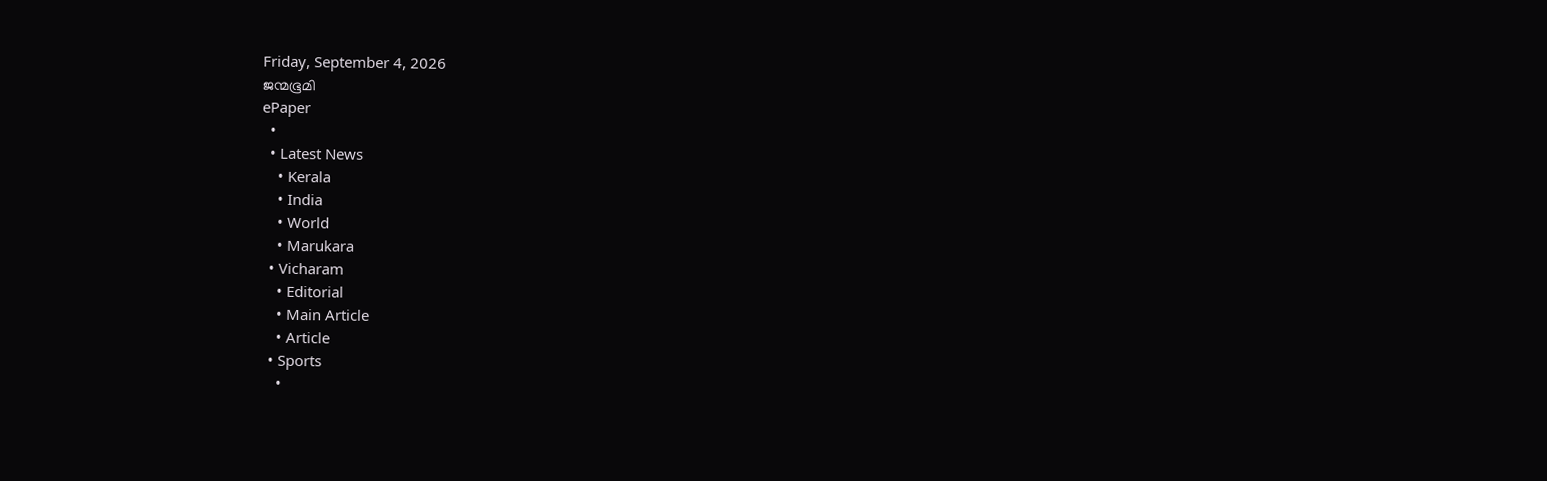Friday, September 4, 2026
ജന്മഭൂമി
ePaper
  •
  • Latest News
    • Kerala
    • India
    • World
    • Marukara
  • Vicharam
    • Editorial
    • Main Article
    • Article
  • Sports
    •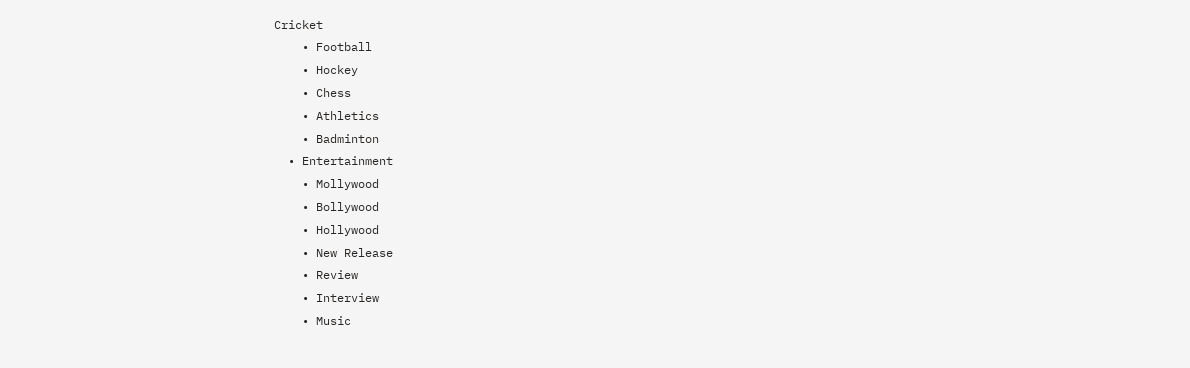Cricket
    • Football
    • Hockey
    • Chess
    • Athletics
    • Badminton
  • Entertainment
    • Mollywood
    • Bollywood
    • Hollywood
    • New Release
    • Review
    • Interview
    • Music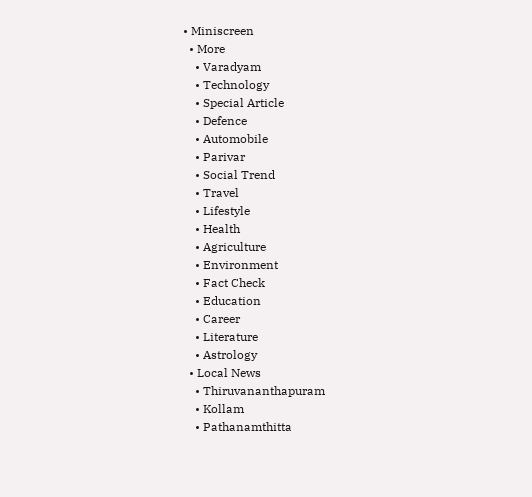• Miniscreen
  • More
    • Varadyam
    • Technology
    • Special Article
    • Defence
    • Automobile
    • Parivar
    • Social Trend
    • Travel
    • Lifestyle
    • Health
    • Agriculture
    • Environment
    • Fact Check
    • Education
    • Career
    • Literature
    • Astrology
  • Local News
    • Thiruvananthapuram
    • Kollam
    • Pathanamthitta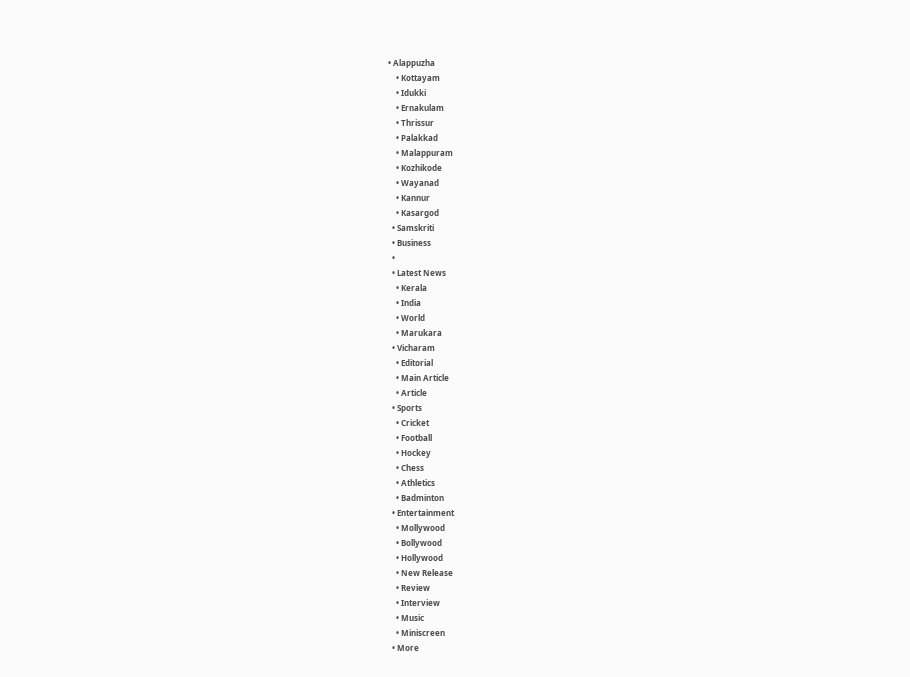• Alappuzha
    • Kottayam
    • Idukki
    • Ernakulam
    • Thrissur
    • Palakkad
    • Malappuram
    • Kozhikode
    • Wayanad
    • Kannur
    • Kasargod
  • Samskriti
  • Business
  •
  • Latest News
    • Kerala
    • India
    • World
    • Marukara
  • Vicharam
    • Editorial
    • Main Article
    • Article
  • Sports
    • Cricket
    • Football
    • Hockey
    • Chess
    • Athletics
    • Badminton
  • Entertainment
    • Mollywood
    • Bollywood
    • Hollywood
    • New Release
    • Review
    • Interview
    • Music
    • Miniscreen
  • More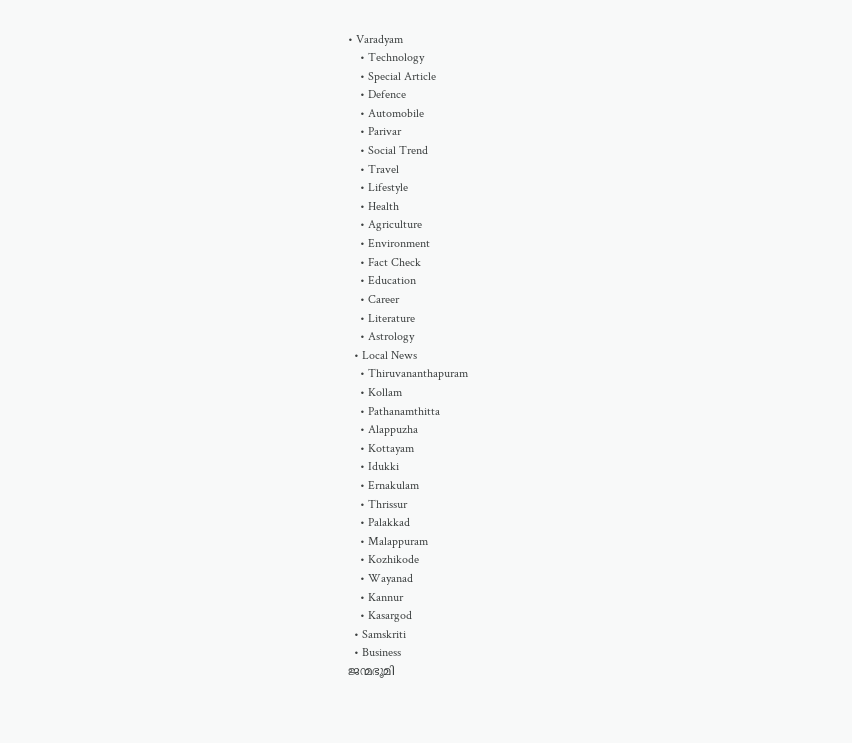• Varadyam
    • Technology
    • Special Article
    • Defence
    • Automobile
    • Parivar
    • Social Trend
    • Travel
    • Lifestyle
    • Health
    • Agriculture
    • Environment
    • Fact Check
    • Education
    • Career
    • Literature
    • Astrology
  • Local News
    • Thiruvananthapuram
    • Kollam
    • Pathanamthitta
    • Alappuzha
    • Kottayam
    • Idukki
    • Ernakulam
    • Thrissur
    • Palakkad
    • Malappuram
    • Kozhikode
    • Wayanad
    • Kannur
    • Kasargod
  • Samskriti
  • Business
ജന്മഭൂമി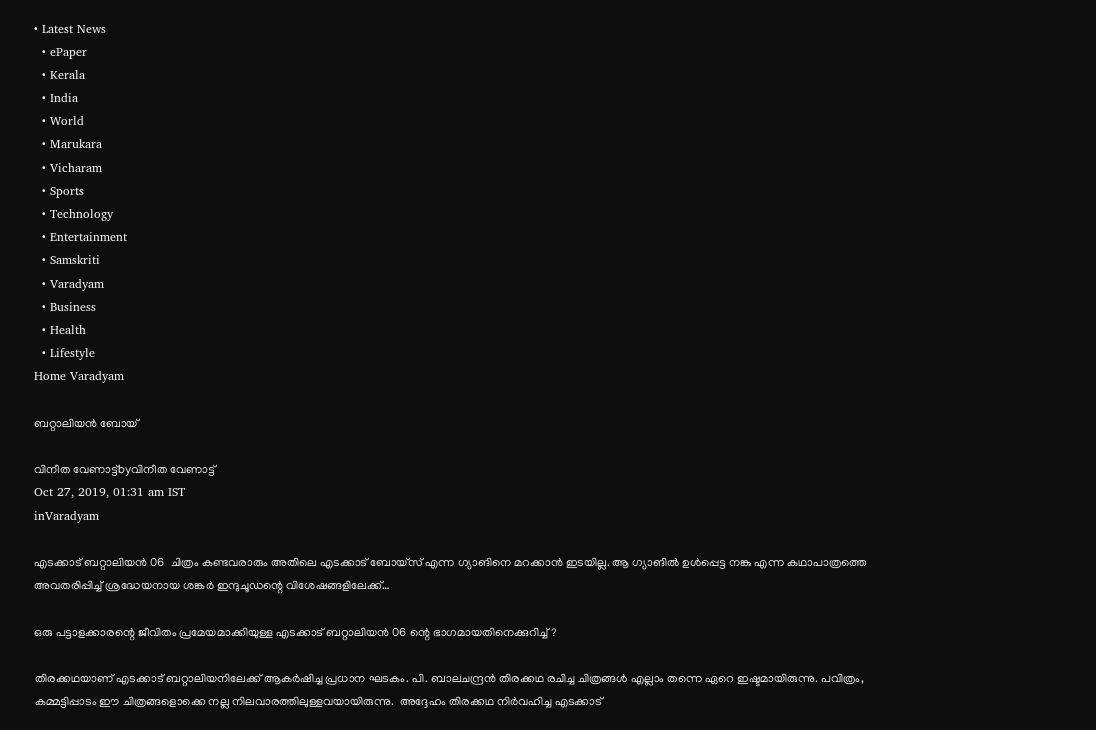• Latest News
  • ePaper
  • Kerala
  • India
  • World
  • Marukara
  • Vicharam
  • Sports
  • Technology
  • Entertainment
  • Samskriti
  • Varadyam
  • Business
  • Health
  • Lifestyle
Home Varadyam

ബറ്റാലിയന്‍ ബോയ്

വിനീത വേണാട്ട്byവിനീത വേണാട്ട്
Oct 27, 2019, 01:31 am IST
inVaradyam

എടക്കാട് ബറ്റാലിയന്‍ 06  ചിത്രം കണ്ടവരാരും അതിലെ എടക്കാട് ബോയ്‌സ് എന്ന ഗ്യാങിനെ മറക്കാന്‍ ഇടയില്ല. ആ ഗ്യാങില്‍ ഉള്‍പ്പെട്ട നങ്കു എന്ന കഥാപാത്രത്തെ അവതരിപ്പിച്ച് ശ്രദ്ധേയനായ ശങ്കര്‍ ഇന്ദുചൂഡന്റെ വിശേഷങ്ങളിലേക്ക്…

ഒരു പട്ടാളക്കാരന്റെ ജീവിതം പ്രമേയമാക്കിയുള്ള എടക്കാട് ബറ്റാലിയന്‍ 06 ന്റെ ഭാഗമായതിനെക്കുറിച്ച്?

തിരക്കഥയാണ് എടക്കാട് ബറ്റാലിയനിലേക്ക് ആകര്‍ഷിച്ച പ്രധാന ഘടകം. പി. ബാലചന്ദ്രന്‍ തിരക്കഥ രചിച്ച ചിത്രങ്ങള്‍ എല്ലാം തന്നെ ഏറെ ഇഷ്ടമായിരുന്നു. പവിത്രം, കമ്മട്ടിപ്പാടം ഈ ചിത്രങ്ങളൊക്കെ നല്ല നിലവാരത്തിലുള്ളവയായിരുന്നു.  അദ്ദേഹം തിരക്കഥ നിര്‍വഹിച്ച എടക്കാട്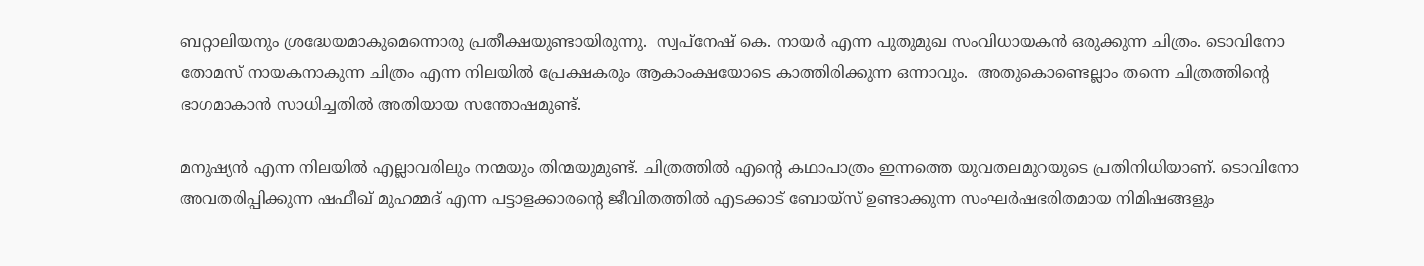ബറ്റാലിയനും ശ്രദ്ധേയമാകുമെന്നൊരു പ്രതീക്ഷയുണ്ടായിരുന്നു.  സ്വപ്‌നേഷ് കെ. നായര്‍ എന്ന പുതുമുഖ സംവിധായകന്‍ ഒരുക്കുന്ന ചിത്രം. ടൊവിനോ തോമസ് നായകനാകുന്ന ചിത്രം എന്ന നിലയില്‍ പ്രേക്ഷകരും ആകാംക്ഷയോടെ കാത്തിരിക്കുന്ന ഒന്നാവും.  അതുകൊണ്ടെല്ലാം തന്നെ ചിത്രത്തിന്റെ ഭാഗമാകാന്‍ സാധിച്ചതില്‍ അതിയായ സന്തോഷമുണ്ട്.

മനുഷ്യന്‍ എന്ന നിലയില്‍ എല്ലാവരിലും നന്മയും തിന്മയുമുണ്ട്. ചിത്രത്തില്‍ എന്റെ കഥാപാത്രം ഇന്നത്തെ യുവതലമുറയുടെ പ്രതിനിധിയാണ്. ടൊവിനോ അവതരിപ്പിക്കുന്ന ഷഫീഖ് മുഹമ്മദ് എന്ന പട്ടാളക്കാരന്റെ ജീവിതത്തില്‍ എടക്കാട് ബോയ്‌സ് ഉണ്ടാക്കുന്ന സംഘര്‍ഷഭരിതമായ നിമിഷങ്ങളും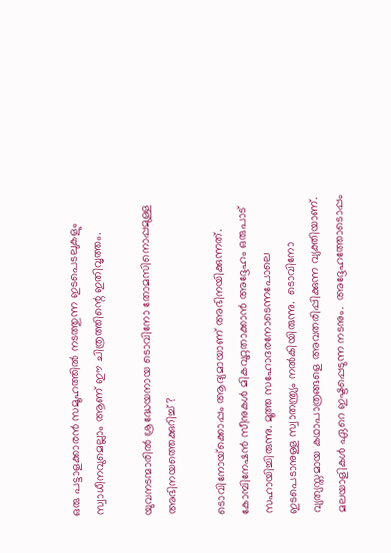ഒരു പട്ടാളക്കാരന്‍ സമൂഹത്തില്‍ നടത്തുന്ന ഇടപെടലുകളും സ്വാധീനവുമെല്ലാം ആണ് ഈ ചിത്രത്തിന്റെ ഇതിവൃത്തം.

യുവനടന്മാരില്‍ ശ്രദ്ധേയനായ ടൊവിനോ തോമസിനൊപ്പമുള്ള അഭിനയത്തെക്കുറിച്ച്?

ടൊവിനോയ്‌ക്കൊപ്പം ആദ്യമായാണ് അഭിനയിക്കുന്നത്. കോമ്പിനേഷന്‍ സീനുകള്‍ മികവുറ്റതാക്കാന്‍ അദ്ദേഹം ഒരുപാട് സഹായിച്ചിരുന്നു. മൂത്ത സഹോദരനോടെന്നപോലെ ഇടപെടാനുള്ള സ്വാതന്ത്ര്യം നല്‍കിയിരുന്നു.  ടൊവിനോ വ്യത്യസ്തമായ കഥാപാത്രങ്ങളെ അവതരിപ്പിക്കുന്ന വ്യക്തിയാണ്. മലയാളികള്‍ ഏറെ ഇഷ്ടപ്പെടുന്ന നടനും.  അദ്ദേഹത്തോടൊപ്പം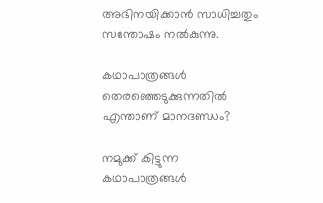അഭിനയിക്കാന്‍ സാധിച്ചതും സന്തോഷം നല്‍കുന്നു.

കഥാപാത്രങ്ങള്‍ തെരഞ്ഞെടുക്കുന്നതില്‍ എന്താണ് മാനദണ്ഡം?

നമുക്ക് കിട്ടുന്ന കഥാപാത്രങ്ങള്‍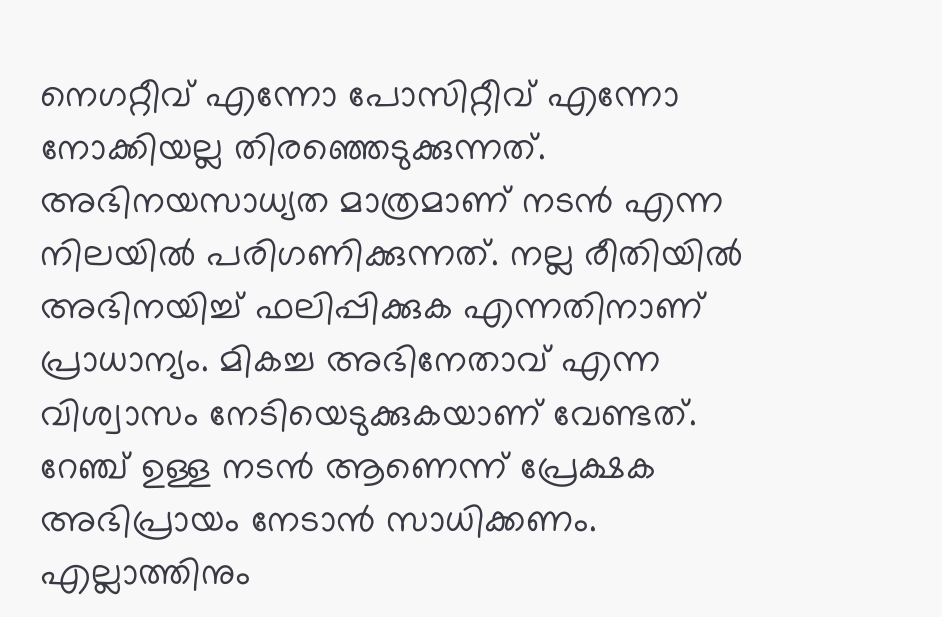നെഗറ്റീവ് എന്നോ പോസിറ്റീവ് എന്നോ നോക്കിയല്ല തിരഞ്ഞെടുക്കുന്നത്. അഭിനയസാധ്യത മാത്രമാണ് നടന്‍ എന്ന നിലയില്‍ പരിഗണിക്കുന്നത്. നല്ല രീതിയില്‍ അഭിനയിച്ച് ഫലിപ്പിക്കുക എന്നതിനാണ് പ്രാധാന്യം. മികച്ച അഭിനേതാവ് എന്ന വിശ്വാസം നേടിയെടുക്കുകയാണ് വേണ്ടത്. റേഞ്ച് ഉള്ള നടന്‍ ആണെന്ന് പ്രേക്ഷക അഭിപ്രായം നേടാന്‍ സാധിക്കണം. എല്ലാത്തിനും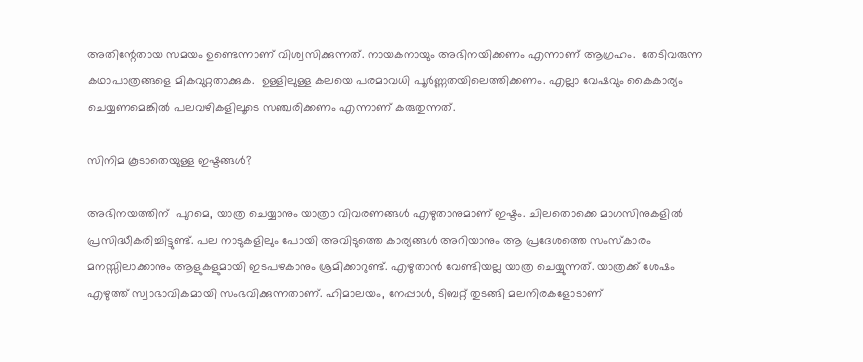അതിന്റേതായ സമയം ഉണ്ടെന്നാണ് വിശ്വസിക്കുന്നത്. നായകനായും അഭിനയിക്കണം എന്നാണ് ആഗ്രഹം.  തേടിവരുന്ന കഥാപാത്രങ്ങളെ മികവുറ്റതാക്കുക.  ഉള്ളിലുള്ള കലയെ പരമാവധി പൂര്‍ണ്ണതയിലെത്തിക്കണം. എല്ലാ വേഷവും കൈകാര്യം ചെയ്യണമെങ്കില്‍ പലവഴികളിലൂടെ സഞ്ചരിക്കണം എന്നാണ് കരുതുന്നത്.

സിനിമ കൂടാതെയുള്ള ഇഷ്ടങ്ങള്‍?

അഭിനയത്തിന്  പുറമെ, യാത്ര ചെയ്യാനും യാത്രാ വിവരണങ്ങള്‍ എഴുതാനുമാണ് ഇഷ്ടം. ചിലതൊക്കെ മാഗസിനുകളില്‍ പ്രസിദ്ധീകരിച്ചിട്ടുണ്ട്. പല നാടുകളിലും പോയി അവിടുത്തെ കാര്യങ്ങള്‍ അറിയാനും ആ പ്രദേശത്തെ സംസ്‌കാരം മനസ്സിലാക്കാനും ആളുകളുമായി ഇടപഴകാനും ശ്രമിക്കാറുണ്ട്. എഴുതാന്‍ വേണ്ടിയല്ല യാത്ര ചെയ്യുന്നത്. യാത്രക്ക് ശേഷം എഴുത്ത് സ്വാഭാവികമായി സംഭവിക്കുന്നതാണ്. ഹിമാലയം, നേപ്പാള്‍, ടിബറ്റ് തുടങ്ങി മലനിരകളോടാണ്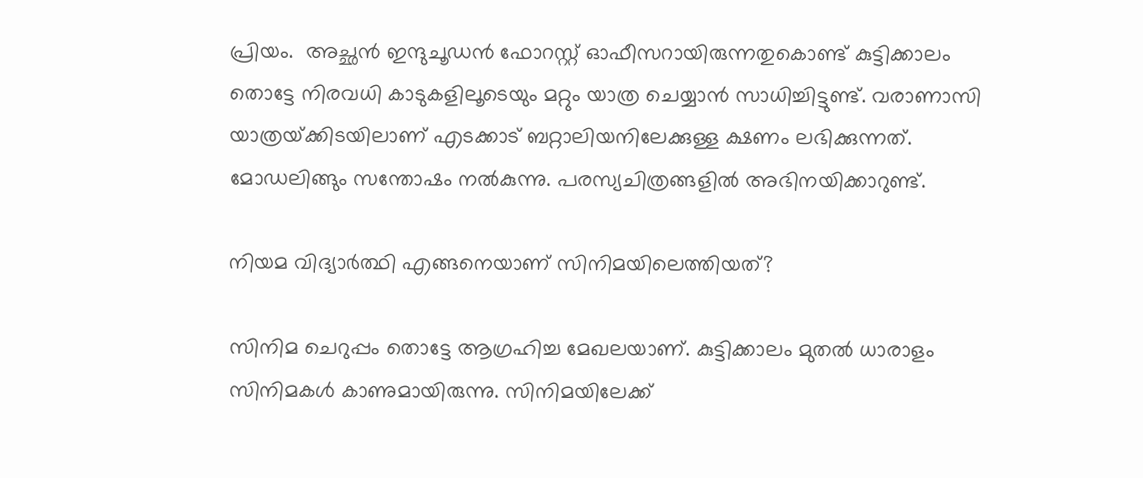പ്രിയം.  അച്ഛന്‍ ഇന്ദുചൂഡന്‍ ഫോറസ്റ്റ് ഓഫീസറായിരുന്നതുകൊണ്ട് കുട്ടിക്കാലം തൊട്ടേ നിരവധി കാടുകളിലൂടെയും മറ്റും യാത്ര ചെയ്യാന്‍ സാധിച്ചിട്ടുണ്ട്. വരാണാസി യാത്രയ്‌ക്കിടയിലാണ് എടക്കാട് ബറ്റാലിയനിലേക്കുള്ള ക്ഷണം ലഭിക്കുന്നത്. മോഡലിങ്ങും സന്തോഷം നല്‍കുന്നു. പരസ്യചിത്രങ്ങളില്‍ അഭിനയിക്കാറുണ്ട്.

നിയമ വിദ്യാര്‍ത്ഥി എങ്ങനെയാണ് സിനിമയിലെത്തിയത്?

സിനിമ ചെറുപ്പം തൊട്ടേ ആഗ്രഹിച്ച മേഖലയാണ്. കുട്ടിക്കാലം മുതല്‍ ധാരാളം സിനിമകള്‍ കാണുമായിരുന്നു. സിനിമയിലേക്ക്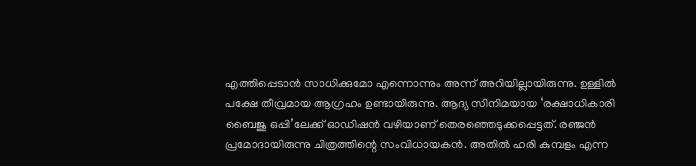എത്തിപ്പെടാന്‍ സാധിക്കുമോ എന്നൊന്നും അന്ന് അറിയില്ലായിരുന്നു. ഉള്ളില്‍ പക്ഷേ തീവ്രമായ ആഗ്രഹം ഉണ്ടായിരുന്നു. ആദ്യ സിനിമയായ ‘രക്ഷാധികാരി ബൈജു ഒപ്പി’ലേക്ക് ഓഡിഷന്‍ വഴിയാണ് തെരഞ്ഞെടുക്കപ്പെട്ടത്. രഞ്ജന്‍ പ്രമോദായിരുന്നു ചിത്രത്തിന്റെ സംവിധായകന്‍. അതില്‍ ഹരി കുമ്പളം എന്ന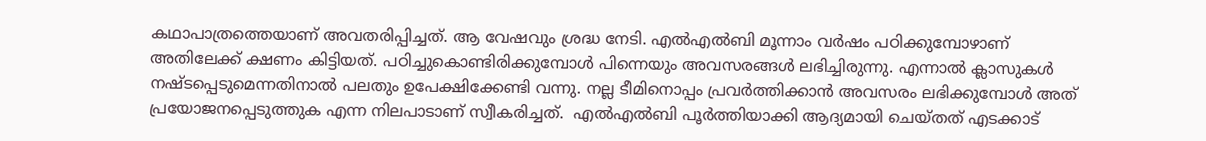കഥാപാത്രത്തെയാണ് അവതരിപ്പിച്ചത്. ആ വേഷവും ശ്രദ്ധ നേടി. എല്‍എല്‍ബി മൂന്നാം വര്‍ഷം പഠിക്കുമ്പോഴാണ് അതിലേക്ക് ക്ഷണം കിട്ടിയത്. പഠിച്ചുകൊണ്ടിരിക്കുമ്പോള്‍ പിന്നെയും അവസരങ്ങള്‍ ലഭിച്ചിരുന്നു. എന്നാല്‍ ക്ലാസുകള്‍ നഷ്ടപ്പെടുമെന്നതിനാല്‍ പലതും ഉപേക്ഷിക്കേണ്ടി വന്നു. നല്ല ടീമിനൊപ്പം പ്രവര്‍ത്തിക്കാന്‍ അവസരം ലഭിക്കുമ്പോള്‍ അത് പ്രയോജനപ്പെടുത്തുക എന്ന നിലപാടാണ് സ്വീകരിച്ചത്.  എല്‍എല്‍ബി പൂര്‍ത്തിയാക്കി ആദ്യമായി ചെയ്തത് എടക്കാട്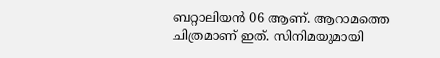ബറ്റാലിയന്‍ 06 ആണ്. ആറാമത്തെ ചിത്രമാണ് ഇത്. സിനിമയുമായി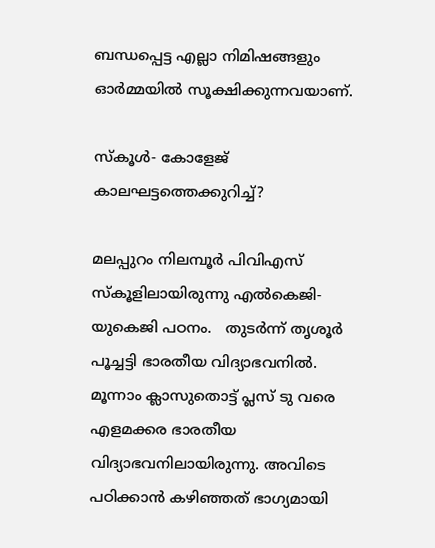ബന്ധപ്പെട്ട എല്ലാ നിമിഷങ്ങളും ഓര്‍മ്മയില്‍ സൂക്ഷിക്കുന്നവയാണ്.

സ്‌കൂള്‍- കോളേജ് കാലഘട്ടത്തെക്കുറിച്ച്?

മലപ്പുറം നിലമ്പൂര്‍ പിവിഎസ് സ്‌കൂളിലായിരുന്നു എല്‍കെജി- യുകെജി പഠനം.   തുടര്‍ന്ന് തൃശൂര്‍ പൂച്ചട്ടി ഭാരതീയ വിദ്യാഭവനില്‍. മൂന്നാം ക്ലാസുതൊട്ട് പ്ലസ് ടു വരെ എളമക്കര ഭാരതീയ വിദ്യാഭവനിലായിരുന്നു. അവിടെ പഠിക്കാന്‍ കഴിഞ്ഞത് ഭാഗ്യമായി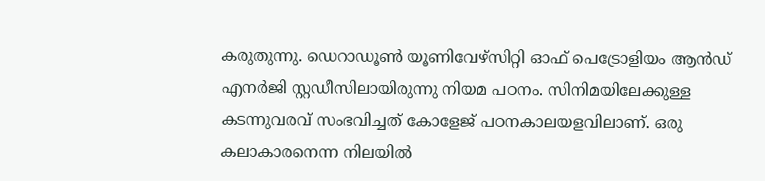കരുതുന്നു. ഡെറാഡൂണ്‍ യൂണിവേഴ്‌സിറ്റി ഓഫ് പെട്രോളിയം ആന്‍ഡ് എനര്‍ജി സ്റ്റഡീസിലായിരുന്നു നിയമ പഠനം. സിനിമയിലേക്കുള്ള കടന്നുവരവ് സംഭവിച്ചത് കോളേജ് പഠനകാലയളവിലാണ്. ഒരു കലാകാരനെന്ന നിലയില്‍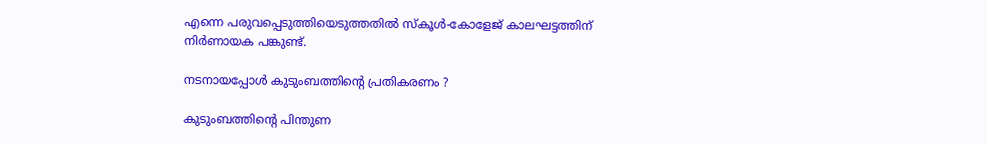എന്നെ പരുവപ്പെടുത്തിയെടുത്തതില്‍ സ്‌കൂള്‍-കോളേജ് കാലഘട്ടത്തിന് നിര്‍ണായക പങ്കുണ്ട്.

നടനായപ്പോള്‍ കുടുംബത്തിന്റെ പ്രതികരണം ?

കുടുംബത്തിന്റെ പിന്തുണ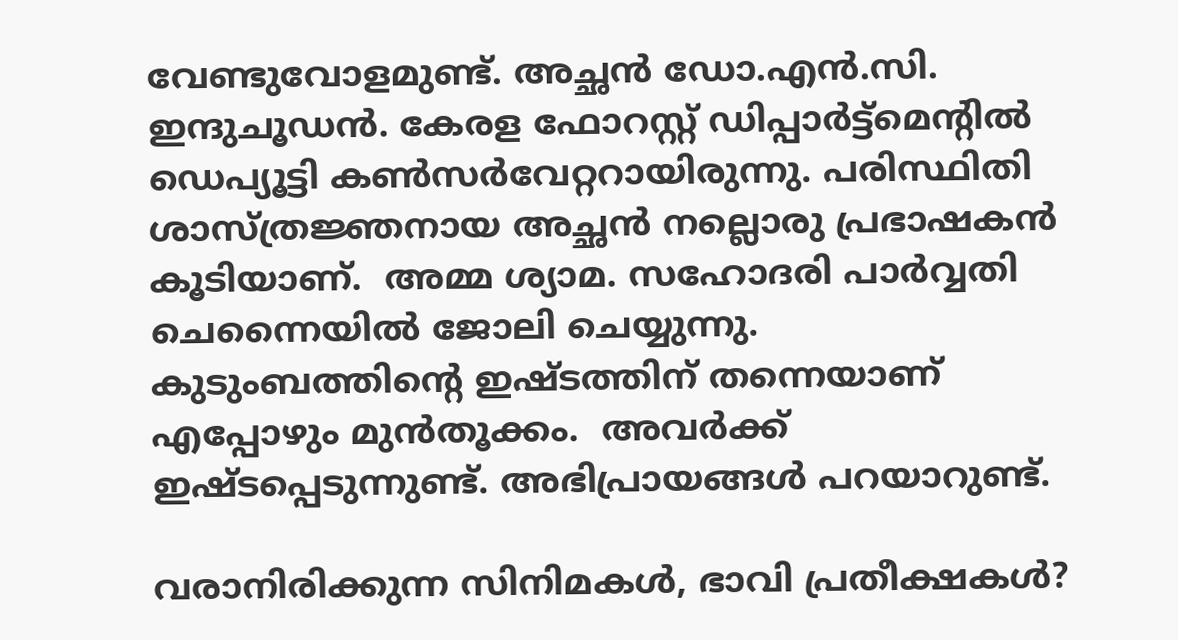വേണ്ടുവോളമുണ്ട്. അച്ഛന്‍ ഡോ.എന്‍.സി. ഇന്ദുചൂഡന്‍. കേരള ഫോറസ്റ്റ് ഡിപ്പാര്‍ട്ട്‌മെന്റില്‍ ഡെപ്യൂട്ടി കണ്‍സര്‍വേറ്ററായിരുന്നു. പരിസ്ഥിതി ശാസ്ത്രജ്ഞനായ അച്ഛന്‍ നല്ലൊരു പ്രഭാഷകന്‍ കൂടിയാണ്.  അമ്മ ശ്യാമ. സഹോദരി പാര്‍വ്വതി ചെന്നൈയില്‍ ജോലി ചെയ്യുന്നു.  കുടുംബത്തിന്റെ ഇഷ്ടത്തിന് തന്നെയാണ് എപ്പോഴും മുന്‍തൂക്കം.  അവര്‍ക്ക് ഇഷ്ടപ്പെടുന്നുണ്ട്. അഭിപ്രായങ്ങള്‍ പറയാറുണ്ട്.

വരാനിരിക്കുന്ന സിനിമകള്‍, ഭാവി പ്രതീക്ഷകള്‍?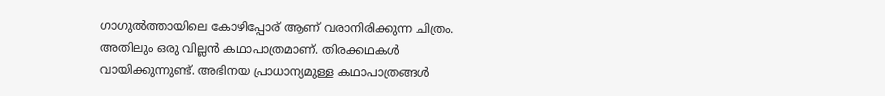ഗാഗുല്‍ത്തായിലെ കോഴിപ്പോര് ആണ് വരാനിരിക്കുന്ന ചിത്രം. അതിലും ഒരു വില്ലന്‍ കഥാപാത്രമാണ്. തിരക്കഥകള്‍ വായിക്കുന്നുണ്ട്. അഭിനയ പ്രാധാന്യമുള്ള കഥാപാത്രങ്ങള്‍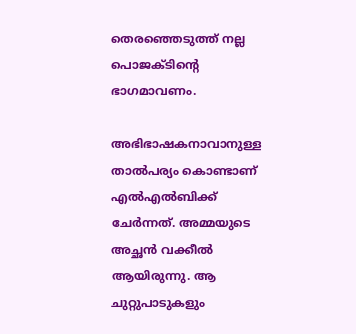തെരഞ്ഞെടുത്ത് നല്ല പൊജക്ടിന്റെ ഭാഗമാവണം.

അഭിഭാഷകനാവാനുള്ള താല്‍പര്യം കൊണ്ടാണ് എല്‍എല്‍ബിക്ക് ചേര്‍ന്നത്. അമ്മയുടെ അച്ഛന്‍ വക്കീല്‍ ആയിരുന്നു. ആ ചുറ്റുപാടുകളും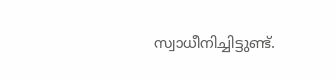സ്വാധീനിച്ചിട്ടുണ്ട്.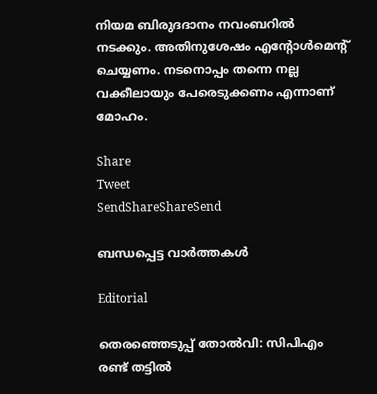നിയമ ബിരുദദാനം നവംബറില്‍ നടക്കും. അതിനുശേഷം എന്റോള്‍മെന്റ് ചെയ്യണം. നടനൊപ്പം തന്നെ നല്ല വക്കീലായും പേരെടുക്കണം എന്നാണ് മോഹം.

Share
Tweet
SendShareShareSend

ബന്ധപ്പെട്ട വാര്‍ത്തകള്‍

Editorial

തെരഞ്ഞെടുപ്പ് തോല്‍വി: സിപിഎം രണ്ട് തട്ടില്‍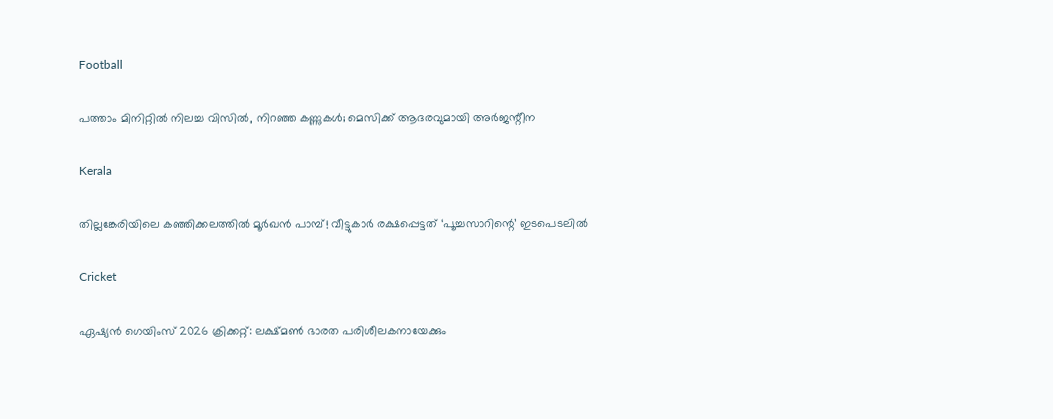Football

പത്താം മിനിറ്റില്‍ നിലച്ച വിസില്‍, നിറഞ്ഞ കണ്ണുകള്‍; മെസിക്ക് ആദരവുമായി അര്‍ജന്റീന

Kerala

തില്ലങ്കേരിയിലെ കഞ്ഞിക്കലത്തിൽ മൂർഖൻ പാമ്പ്! വീട്ടുകാർ രക്ഷപ്പെട്ടത് ‘പൂച്ചസാറിന്റെ’ ഇടപെടലിൽ

Cricket

ഏഷ്യന്‍ ഗെയിംസ് 2026 ക്രിക്കറ്റ്: ലക്ഷ്മണ്‍ ഭാരത പരിശീലകനായേക്കും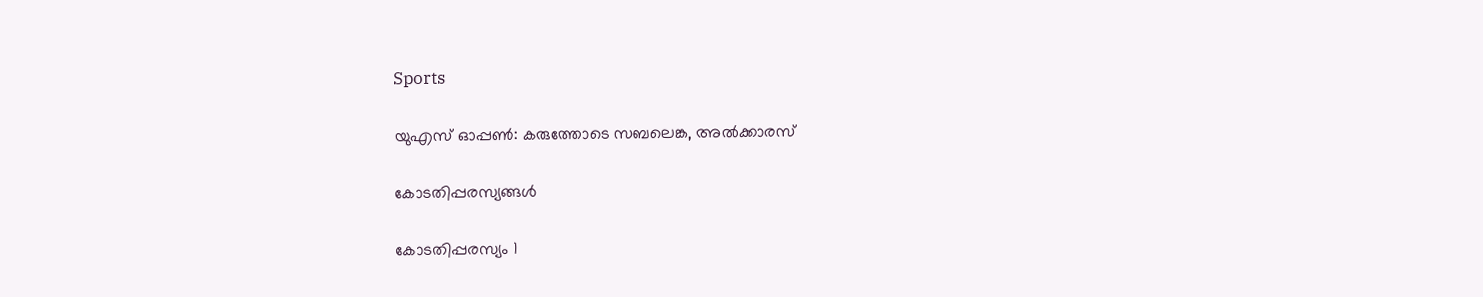Sports

യുഎസ് ഓപ്പണ്‍: കരുത്തോടെ സബലെങ്ക, അല്‍ക്കാരസ്

കോടതിപ്പരസ്യങ്ങള്‍

കോടതിപ്പരസ്യം 1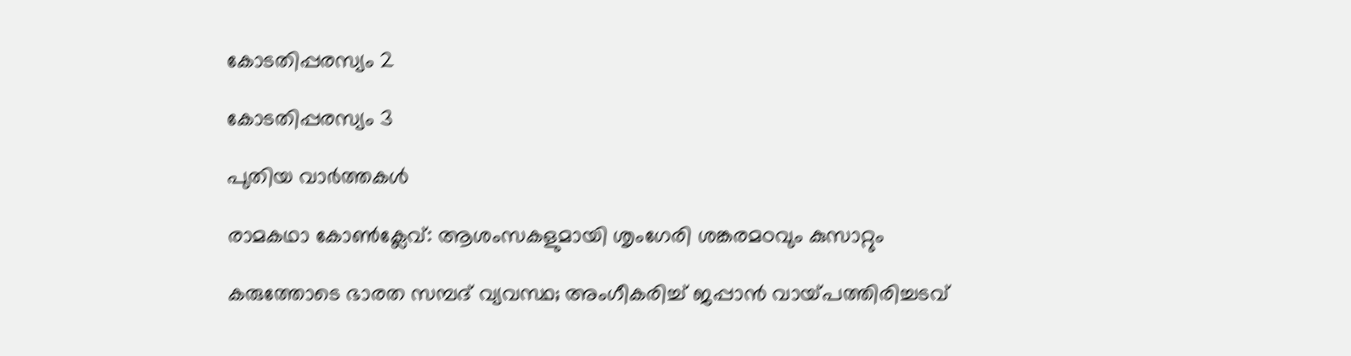കോടതിപ്പരസ്യം 2

കോടതിപ്പരസ്യം 3

പുതിയ വാര്‍ത്തകള്‍

രാമകഥാ കോണ്‍ക്ലേവ്: ആശംസകളുമായി ശൃംഗേരി ശങ്കരമഠവും കുസാറ്റും

കരുത്തോടെ ഭാരത സമ്പദ് വ്യവസ്ഥ; അംഗീകരിച്ച് ജപ്പാന്‍ വായ്‌പത്തിരിച്ചടവ്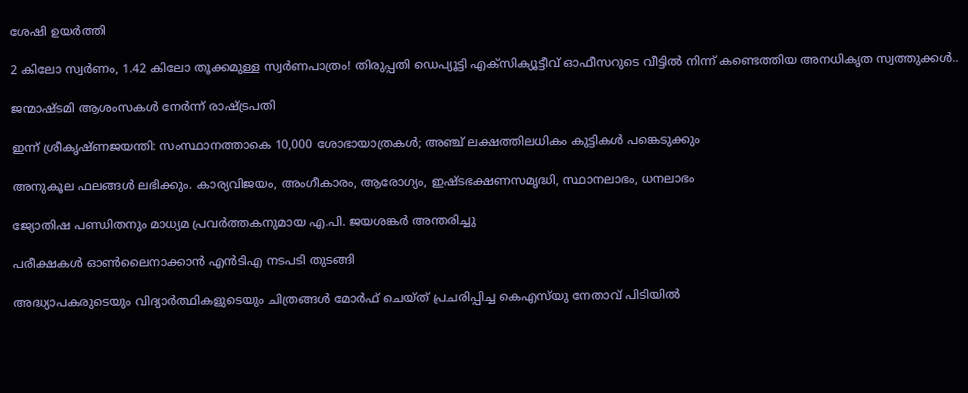ശേഷി ഉയര്‍ത്തി

2 കിലോ സ്വർണം, 1.42 കിലോ തൂക്കമുള്ള സ്വർണപാത്രം! തിരുപ്പതി ഡെപ്യൂട്ടി എക്സിക്യൂട്ടീവ് ഓഫീസറുടെ വീട്ടിൽ നിന്ന് കണ്ടെത്തിയ അനധികൃത സ്വത്തുക്കൾ..

ജന്മാഷ്ടമി ആശംസകള്‍ നേര്‍ന്ന് രാഷ്‌ട്രപതി

ഇന്ന് ശ്രീകൃഷ്ണജയന്തി: സംസ്ഥാനത്താകെ 10,000 ശോഭായാത്രകള്‍; അഞ്ച് ലക്ഷത്തിലധികം കുട്ടികള്‍ പങ്കെടുക്കും

അനുകൂല ഫലങ്ങൾ ലഭിക്കും. കാര്യവിജയം, അംഗീകാരം, ആരോഗ്യം, ഇഷ്ടഭക്ഷണസമൃദ്ധി, സ്ഥാനലാഭം, ധനലാഭം

ജ്യോതിഷ പണ്ഡിതനും മാധ്യമ പ്രവര്‍ത്തകനുമായ എ.പി. ജയശങ്കര്‍ അന്തരിച്ചു

പരീക്ഷകള്‍ ഓണ്‍ലൈനാക്കാന്‍ എന്‍ടിഎ നടപടി തുടങ്ങി

അദ്ധ്യാപകരുടെയും വിദ്യാര്‍ത്ഥികളുടെയും ചിത്രങ്ങള്‍ മോര്‍ഫ് ചെയ്ത് പ്രചരിപ്പിച്ച കെഎസ്‌യു നേതാവ് പിടിയില്‍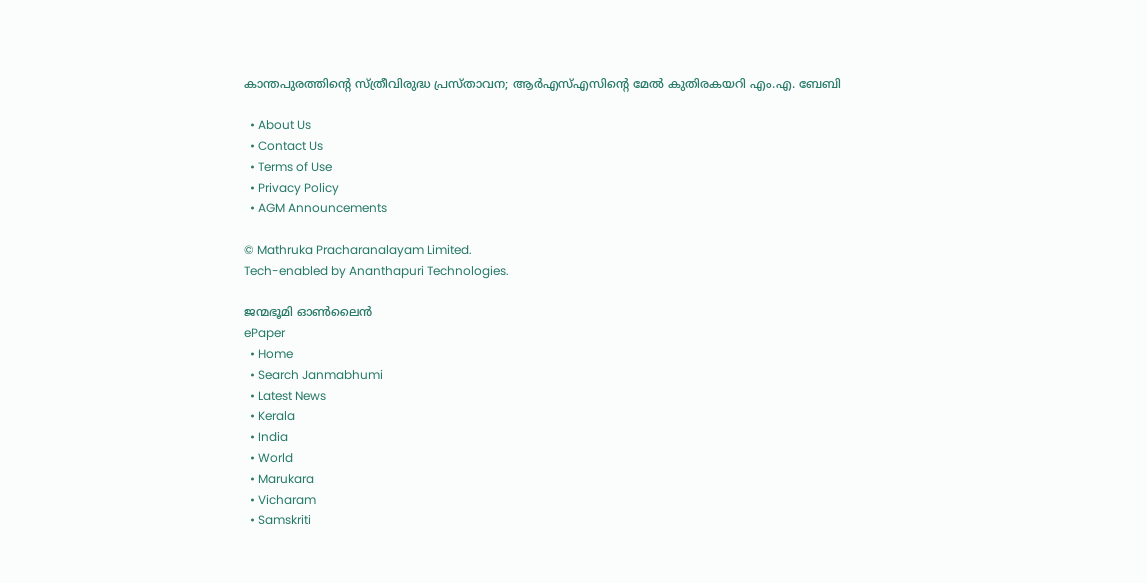കാന്തപുരത്തിന്റെ സ്ത്രീവിരുദ്ധ പ്രസ്താവന; ആര്‍എസ്എസിന്റെ മേല്‍ കുതിരകയറി എം.എ. ബേബി

  • About Us
  • Contact Us
  • Terms of Use
  • Privacy Policy
  • AGM Announcements

© Mathruka Pracharanalayam Limited.
Tech-enabled by Ananthapuri Technologies.

ജന്മഭൂമി ഓണ്‍ലൈന്‍
ePaper
  • Home
  • Search Janmabhumi
  • Latest News
  • Kerala
  • India
  • World
  • Marukara
  • Vicharam
  • Samskriti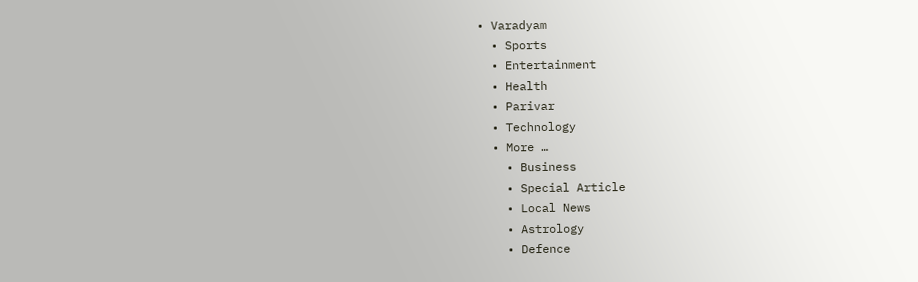• Varadyam
  • Sports
  • Entertainment
  • Health
  • Parivar
  • Technology
  • More …
    • Business
    • Special Article
    • Local News
    • Astrology
    • Defence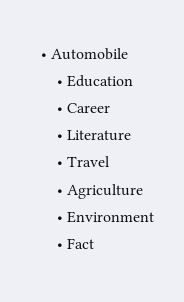• Automobile
    • Education
    • Career
    • Literature
    • Travel
    • Agriculture
    • Environment
    • Fact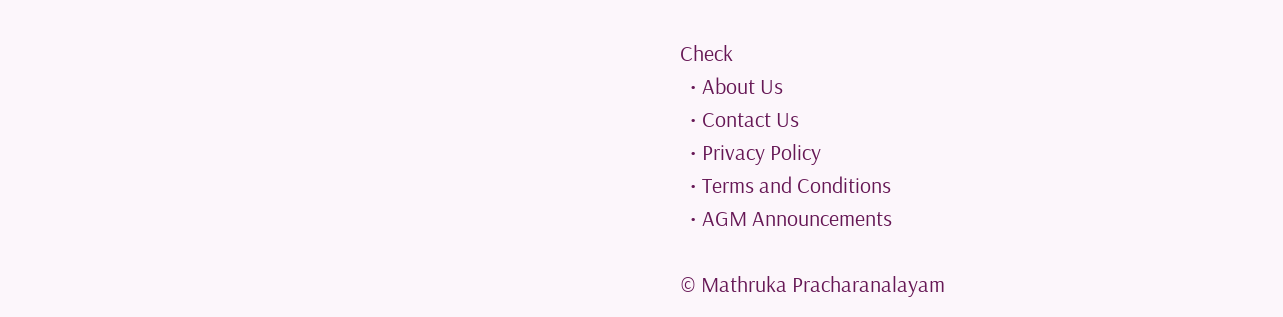Check
  • About Us
  • Contact Us
  • Privacy Policy
  • Terms and Conditions
  • AGM Announcements

© Mathruka Pracharanalayam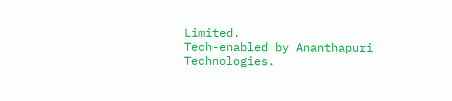Limited.
Tech-enabled by Ananthapuri Technologies.